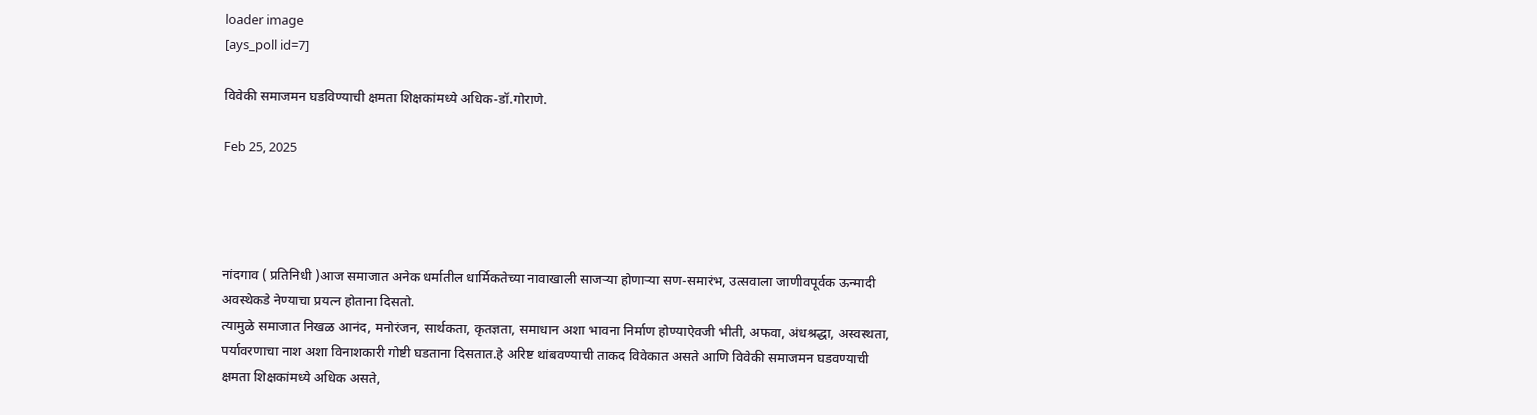loader image
[ays_poll id=7]

विवेकी समाजमन घडविण्याची क्षमता शिक्षकांमध्ये अधिक-डॉ.गोराणे.

Feb 25, 2025




नांदगाव ( प्रतिनिधी )आज समाजात अनेक धर्मातील धार्मिकतेच्या नावाखाली साजऱ्या होणाऱ्या सण-समारंभ, उत्सवाला जाणीवपूर्वक ऊन्मादी अवस्थेकडे नेण्याचा प्रयत्न होताना दिसतो.
त्यामुळे समाजात निखळ आनंद, मनोरंजन, सार्थकता, कृतज्ञता, समाधान अशा भावना निर्माण होण्याऐवजी भीती, अफवा, अंधश्रद्धा, अस्वस्थता, पर्यावरणाचा नाश अशा विनाशकारी गोष्टी घडताना दिसतात.हे अरिष्ट थांबवण्याची ताकद विवेकात असते आणि विवेकी समाजमन घडवण्याची क्षमता शिक्षकांमध्ये अधिक असते,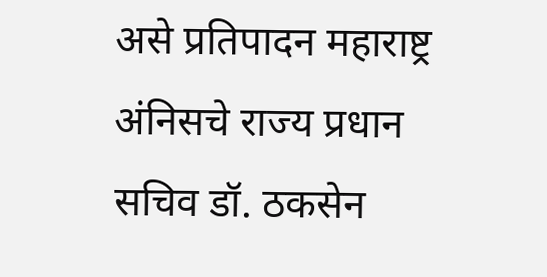असे प्रतिपादन महाराष्ट्र अंनिसचे राज्य प्रधान सचिव डॉ. ठकसेन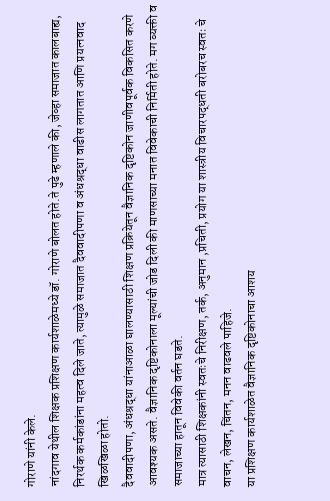गोराणे यांनी केले.
नांदगाव येथील शिक्षक प्रशिक्षण कार्यशाळेमध्ये डॉ. गोराणे बोलत होते.ते पुढे म्हणाले की, जेव्हा समाजात कालबाह्य, निरर्थक कर्मकांडांना महत्व दिले जाते, त्यामुळे समाजात दैववादीपणा व अंधश्रद्धा वाढीस लागतात आणि प्रयत्नवाद खिळखिळा होतो.
दैववादीपणा, अंधश्रद्धा यांनाआळा घालण्यासाठी शिक्षण प्रक्रियेतून वैज्ञानिक दृष्टिकोन जाणीवपूर्वक विकसित करणे आवश्यक असते. वैज्ञानिक दृष्टिकोनाला मूल्यांची जोड दिली की माणसाच्या मनात विवेकाची निर्मिती होते. मग व्यक्ती व समाजाच्या हातून विवेकी वर्तन घडते.
मात्र त्यासाठी शिक्षकांनी स्वतःचे निरीक्षण, तर्क, अनुमान ,प्रचिती, प्रयोग या शास्त्रीय विचारपद्धती बरोबरच स्वतः चे वाचन, लेखन, चिंतन, मनन वाढवले पाहिजे.
या प्रशिक्षण कार्यशाळेत वैज्ञानिक दृष्टिकोनाचा आशय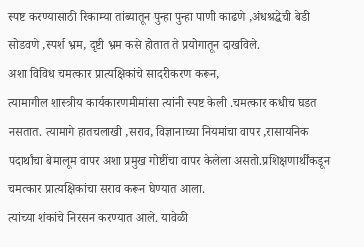स्पष्ट करण्यासाठी रिकाम्या तांब्यातून पुन्हा पुन्हा पाणी काढणे ,अंधश्रद्धेची बेडी सोडवणे ,स्पर्श भ्रम, दृष्टी भ्रम कसे होतात ते प्रयोगातून दाखविले.
अशा विविध चमत्कार प्रात्यक्षिकांचे सादरीकरण करून,
त्यामागील शास्त्रीय कार्यकारणमीमांसा त्यांनी स्पष्ट केली .चमत्कार कधीच घडत नसतात. त्यामागे हातचलाखी ,सराव, विज्ञानाच्या नियमांचा वापर ,रासायनिक पदार्थांचा बेमालूम वापर अशा प्रमुख गोष्टींचा वापर केलेला असतो.प्रशिक्षणार्थींकडून चमत्कार प्रात्यक्षिकांचा सराव करून घेण्यात आला.
त्यांच्या शंकांचे निरसन करण्यात आले. यावेळी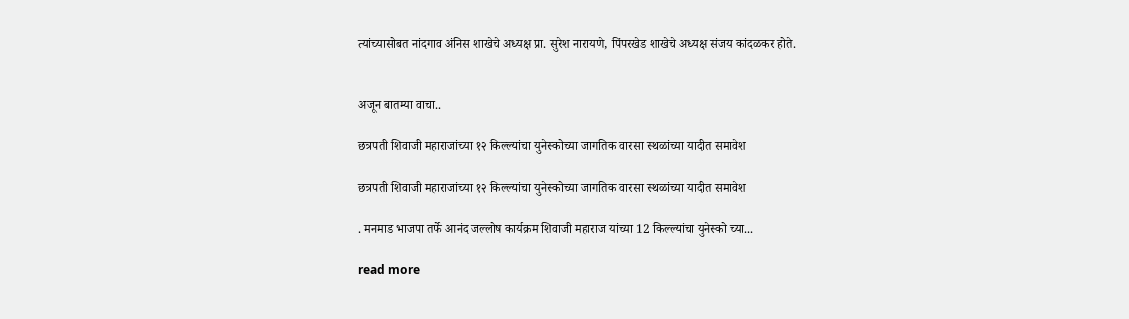त्यांच्यासोबत नांदगाव अंनिस शाखेचे अध्यक्ष प्रा. सुरेश नारायणे, पिंपरखेड शाखेचे अध्यक्ष संजय कांदळकर होते.


अजून बातम्या वाचा..

छत्रपती शिवाजी महाराजांच्या १२ किल्ल्यांचा युनेस्कोच्या जागतिक वारसा स्थळांच्या यादीत समावेश

छत्रपती शिवाजी महाराजांच्या १२ किल्ल्यांचा युनेस्कोच्या जागतिक वारसा स्थळांच्या यादीत समावेश

. मनमाड भाजपा तर्फे आनंद जल्लोष कार्यक्रम शिवाजी महाराज यांच्या 12 किल्ल्यांचा युनेस्को च्या...

read more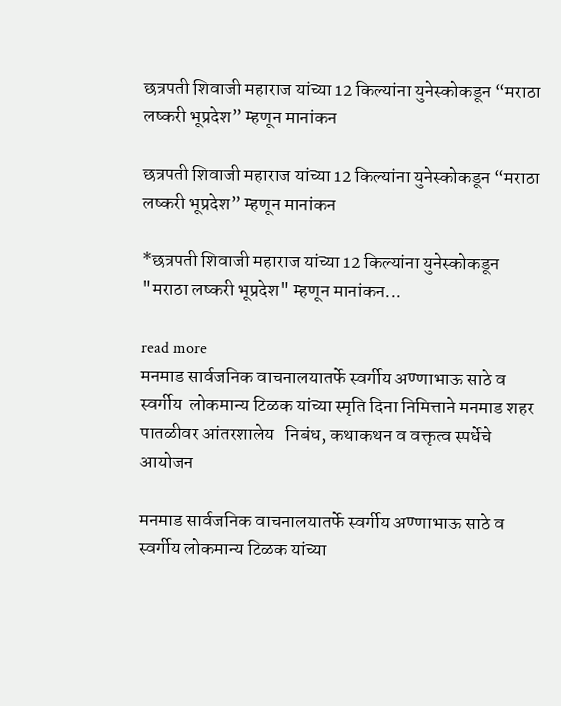छत्रपती शिवाजी महाराज यांच्या 12 किल्यांना युनेस्कोकडून “मराठा लष्करी भूप्रदेश” म्हणून मानांकन

छत्रपती शिवाजी महाराज यांच्या 12 किल्यांना युनेस्कोकडून “मराठा लष्करी भूप्रदेश” म्हणून मानांकन

*छत्रपती शिवाजी महाराज यांच्या 12 किल्यांना युनेस्कोकडून "मराठा लष्करी भूप्रदेश" म्हणून मानांकन...

read more
मनमाड सार्वजनिक वाचनालयातर्फे स्वर्गीय अण्णाभाऊ साठे व स्वर्गीय  लोकमान्य टिळक यांच्या स्मृति दिना निमित्ताने मनमाड शहर पातळीवर आंतरशालेय   निबंध, कथाकथन व वक्तृत्व स्पर्धेचे आयोजन

मनमाड सार्वजनिक वाचनालयातर्फे स्वर्गीय अण्णाभाऊ साठे व स्वर्गीय लोकमान्य टिळक यांच्या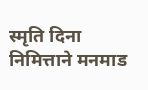स्मृति दिना निमित्ताने मनमाड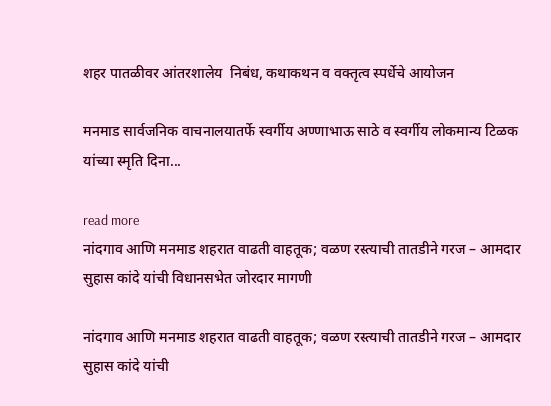शहर पातळीवर आंतरशालेय  निबंध, कथाकथन व वक्तृत्व स्पर्धेचे आयोजन

मनमाड सार्वजनिक वाचनालयातर्फे स्वर्गीय अण्णाभाऊ साठे व स्वर्गीय लोकमान्य टिळक यांच्या स्मृति दिना...

read more
नांदगाव आणि मनमाड शहरात वाढती वाहतूक; वळण रस्त्याची तातडीने गरज – आमदार सुहास कांदे यांची विधानसभेत जोरदार मागणी

नांदगाव आणि मनमाड शहरात वाढती वाहतूक; वळण रस्त्याची तातडीने गरज – आमदार सुहास कांदे यांची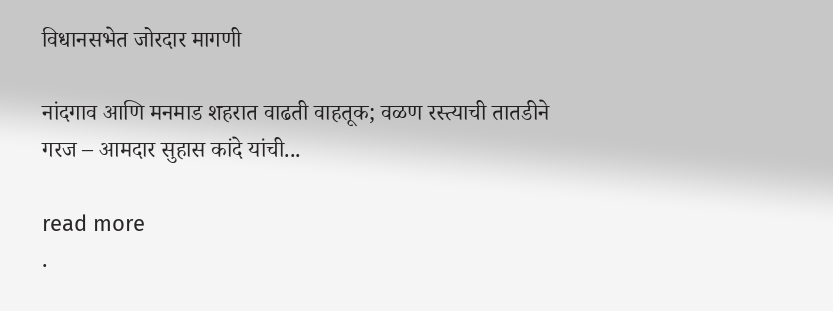विधानसभेत जोरदार मागणी

नांदगाव आणि मनमाड शहरात वाढती वाहतूक; वळण रस्त्याची तातडीने गरज – आमदार सुहास कांदे यांची...

read more
.